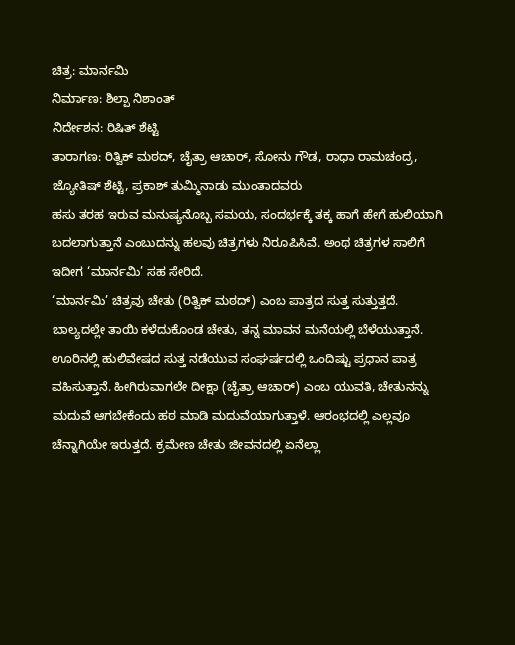ಚಿತ್ರ: ಮಾರ್ನಮಿ
ನಿರ್ಮಾಣ: ಶಿಲ್ಪಾ ನಿಶಾಂತ್
ನಿರ್ದೇಶನ: ರಿಷಿತ್ ಶೆಟ್ಟಿ
ತಾರಾಗಣ: ರಿತ್ವಿಕ್ ಮಠದ್, ಚೈತ್ರಾ ಆಚಾರ್, ಸೋನು ಗೌಡ, ರಾಧಾ ರಾಮಚಂದ್ರ, ಜ್ಯೋತಿಷ್ ಶೆಟ್ಟಿ, ಪ್ರಕಾಶ್ ತುಮ್ಮಿನಾಡು ಮುಂತಾದವರು
ಹಸು ತರಹ ಇರುವ ಮನುಷ್ಯನೊಬ್ಬ ಸಮಯ, ಸಂದರ್ಭಕ್ಕೆ ತಕ್ಕ ಹಾಗೆ ಹೇಗೆ ಹುಲಿಯಾಗಿ ಬದಲಾಗುತ್ತಾನೆ ಎಂಬುದನ್ನು ಹಲವು ಚಿತ್ರಗಳು ನಿರೂಪಿಸಿವೆ. ಅಂಥ ಚಿತ್ರಗಳ ಸಾಲಿಗೆ ಇದೀಗ ‘ಮಾರ್ನಮಿ’ ಸಹ ಸೇರಿದೆ.
‘ಮಾರ್ನಮಿ’ ಚಿತ್ರವು ಚೇತು (ರಿತ್ವಿಕ್ ಮಠದ್) ಎಂಬ ಪಾತ್ರದ ಸುತ್ತ ಸುತ್ತುತ್ತದೆ. ಬಾಲ್ಯದಲ್ಲೇ ತಾಯಿ ಕಳೆದುಕೊಂಡ ಚೇತು, ತನ್ನ ಮಾವನ ಮನೆಯಲ್ಲಿ ಬೆಳೆಯುತ್ತಾನೆ. ಊರಿನಲ್ಲಿ ಹುಲಿವೇಷದ ಸುತ್ತ ನಡೆಯುವ ಸಂಘರ್ಷದಲ್ಲಿ ಒಂದಿಷ್ಟು ಪ್ರಧಾನ ಪಾತ್ರ ವಹಿಸುತ್ತಾನೆ. ಹೀಗಿರುವಾಗಲೇ ದೀಕ್ಷಾ (ಚೈತ್ರಾ ಆಚಾರ್) ಎಂಬ ಯುವತಿ, ಚೇತುನನ್ನು ಮದುವೆ ಆಗಬೇಕೆಂದು ಹಠ ಮಾಡಿ ಮದುವೆಯಾಗುತ್ತಾಳೆ. ಆರಂಭದಲ್ಲಿ ಎಲ್ಲವೂ ಚೆನ್ನಾಗಿಯೇ ಇರುತ್ತದೆ. ಕ್ರಮೇಣ ಚೇತು ಜೀವನದಲ್ಲಿ ಏನೆಲ್ಲಾ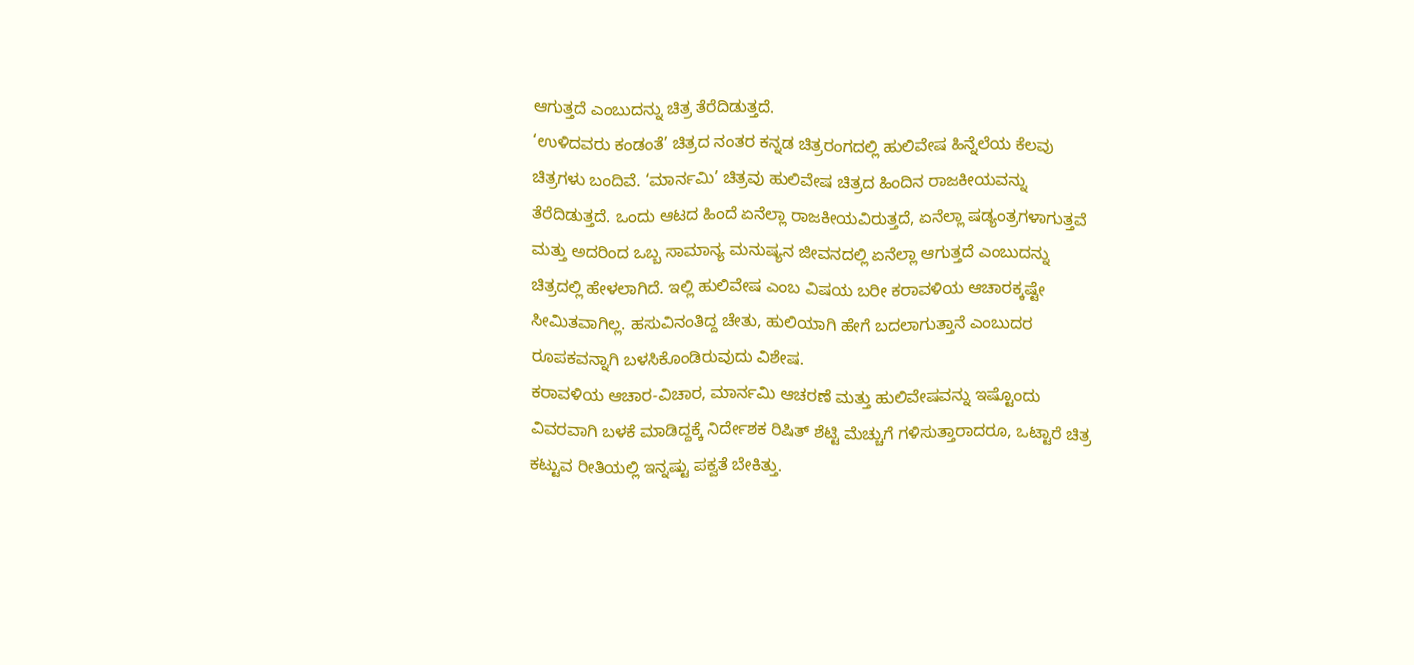ಆಗುತ್ತದೆ ಎಂಬುದನ್ನು ಚಿತ್ರ ತೆರೆದಿಡುತ್ತದೆ.
‘ಉಳಿದವರು ಕಂಡಂತೆ’ ಚಿತ್ರದ ನಂತರ ಕನ್ನಡ ಚಿತ್ರರಂಗದಲ್ಲಿ ಹುಲಿವೇಷ ಹಿನ್ನೆಲೆಯ ಕೆಲವು ಚಿತ್ರಗಳು ಬಂದಿವೆ. ‘ಮಾರ್ನಮಿ’ ಚಿತ್ರವು ಹುಲಿವೇಷ ಚಿತ್ರದ ಹಿಂದಿನ ರಾಜಕೀಯವನ್ನು ತೆರೆದಿಡುತ್ತದೆ. ಒಂದು ಆಟದ ಹಿಂದೆ ಏನೆಲ್ಲಾ ರಾಜಕೀಯವಿರುತ್ತದೆ, ಏನೆಲ್ಲಾ ಷಡ್ಯಂತ್ರಗಳಾಗುತ್ತವೆ ಮತ್ತು ಅದರಿಂದ ಒಬ್ಬ ಸಾಮಾನ್ಯ ಮನುಷ್ಯನ ಜೀವನದಲ್ಲಿ ಏನೆಲ್ಲಾ ಆಗುತ್ತದೆ ಎಂಬುದನ್ನು ಚಿತ್ರದಲ್ಲಿ ಹೇಳಲಾಗಿದೆ. ಇಲ್ಲಿ ಹುಲಿವೇಷ ಎಂಬ ವಿಷಯ ಬರೀ ಕರಾವಳಿಯ ಆಚಾರಕ್ಕಷ್ಟೇ ಸೀಮಿತವಾಗಿಲ್ಲ. ಹಸುವಿನಂತಿದ್ದ ಚೇತು, ಹುಲಿಯಾಗಿ ಹೇಗೆ ಬದಲಾಗುತ್ತಾನೆ ಎಂಬುದರ ರೂಪಕವನ್ನಾಗಿ ಬಳಸಿಕೊಂಡಿರುವುದು ವಿಶೇಷ.
ಕರಾವಳಿಯ ಆಚಾರ-ವಿಚಾರ, ಮಾರ್ನಮಿ ಆಚರಣೆ ಮತ್ತು ಹುಲಿವೇಷವನ್ನು ಇಷ್ಟೊಂದು ವಿವರವಾಗಿ ಬಳಕೆ ಮಾಡಿದ್ದಕ್ಕೆ ನಿರ್ದೇಶಕ ರಿಷಿತ್ ಶೆಟ್ಟಿ ಮೆಚ್ಚುಗೆ ಗಳಿಸುತ್ತಾರಾದರೂ, ಒಟ್ಟಾರೆ ಚಿತ್ರ ಕಟ್ಟುವ ರೀತಿಯಲ್ಲಿ ಇನ್ನಷ್ಟು ಪಕ್ವತೆ ಬೇಕಿತ್ತು.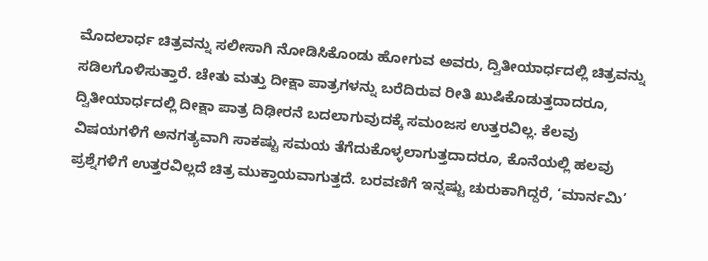ಮೊದಲಾರ್ಧ ಚಿತ್ರವನ್ನು ಸಲೀಸಾಗಿ ನೋಡಿಸಿಕೊಂಡು ಹೋಗುವ ಅವರು, ದ್ವಿತೀಯಾರ್ಧದಲ್ಲಿ ಚಿತ್ರವನ್ನು ಸಡಿಲಗೊಳಿಸುತ್ತಾರೆ. ಚೇತು ಮತ್ತು ದೀಕ್ಷಾ ಪಾತ್ರಗಳನ್ನು ಬರೆದಿರುವ ರೀತಿ ಖುಷಿಕೊಡುತ್ತದಾದರೂ, ದ್ವಿತೀಯಾರ್ಧದಲ್ಲಿ ದೀಕ್ಷಾ ಪಾತ್ರ ದಿಢೀರನೆ ಬದಲಾಗುವುದಕ್ಕೆ ಸಮಂಜಸ ಉತ್ತರವಿಲ್ಲ. ಕೆಲವು ವಿಷಯಗಳಿಗೆ ಅನಗತ್ಯವಾಗಿ ಸಾಕಷ್ಟು ಸಮಯ ತೆಗೆದುಕೊಳ್ಳಲಾಗುತ್ತದಾದರೂ, ಕೊನೆಯಲ್ಲಿ ಹಲವು ಪ್ರಶ್ನೆಗಳಿಗೆ ಉತ್ತರವಿಲ್ಲದೆ ಚಿತ್ರ ಮುಕ್ತಾಯವಾಗುತ್ತದೆ. ಬರವಣಿಗೆ ಇನ್ನಷ್ಟು ಚುರುಕಾಗಿದ್ದರೆ, ‘ಮಾರ್ನಮಿ’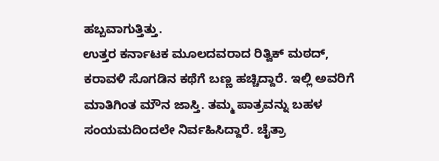ಹಬ್ಬವಾಗುತ್ತಿತ್ತು.
ಉತ್ತರ ಕರ್ನಾಟಕ ಮೂಲದವರಾದ ರಿತ್ವಿಕ್ ಮಠದ್, ಕರಾವಳಿ ಸೊಗಡಿನ ಕಥೆಗೆ ಬಣ್ಣ ಹಚ್ಚಿದ್ದಾರೆ. ಇಲ್ಲಿ ಅವರಿಗೆ ಮಾತಿಗಿಂತ ಮೌನ ಜಾಸ್ತಿ. ತಮ್ಮ ಪಾತ್ರವನ್ನು ಬಹಳ ಸಂಯಮದಿಂದಲೇ ನಿರ್ವಹಿಸಿದ್ದಾರೆ. ಚೈತ್ರಾ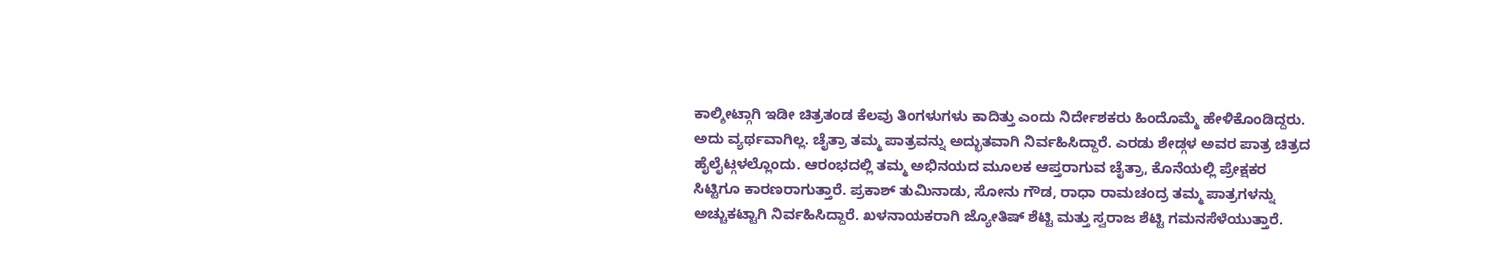ಕಾಲ್ಶೀಟ್ಗಾಗಿ ಇಡೀ ಚಿತ್ರತಂಡ ಕೆಲವು ತಿಂಗಳುಗಳು ಕಾದಿತ್ತು ಎಂದು ನಿರ್ದೇಶಕರು ಹಿಂದೊಮ್ಮೆ ಹೇಳಿಕೊಂಡಿದ್ದರು. ಅದು ವ್ಯರ್ಥವಾಗಿಲ್ಲ. ಚೈತ್ರಾ ತಮ್ಮ ಪಾತ್ರವನ್ನು ಅದ್ಭುತವಾಗಿ ನಿರ್ವಹಿಸಿದ್ದಾರೆ. ಎರಡು ಶೇಡ್ಗಳ ಅವರ ಪಾತ್ರ ಚಿತ್ರದ ಹೈಲೈಟ್ಗಳಲ್ಲೊಂದು. ಆರಂಭದಲ್ಲಿ ತಮ್ಮ ಅಭಿನಯದ ಮೂಲಕ ಆಪ್ತರಾಗುವ ಚೈತ್ರಾ, ಕೊನೆಯಲ್ಲಿ ಪ್ರೇಕ್ಷಕರ ಸಿಟ್ಟಿಗೂ ಕಾರಣರಾಗುತ್ತಾರೆ. ಪ್ರಕಾಶ್ ತುಮಿನಾಡು, ಸೋನು ಗೌಡ, ರಾಧಾ ರಾಮಚಂದ್ರ ತಮ್ಮ ಪಾತ್ರಗಳನ್ನು ಅಚ್ಚುಕಟ್ಟಾಗಿ ನಿರ್ವಹಿಸಿದ್ದಾರೆ. ಖಳನಾಯಕರಾಗಿ ಜ್ಯೋತಿಷ್ ಶೆಟ್ಟಿ ಮತ್ತು ಸ್ವರಾಜ ಶೆಟ್ಟಿ ಗಮನಸೆಳೆಯುತ್ತಾರೆ.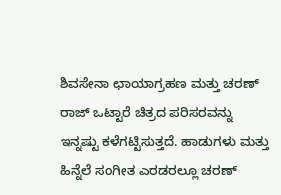ಶಿವಸೇನಾ ಛಾಯಾಗ್ರಹಣ ಮತ್ತು ಚರಣ್ ರಾಜ್ ಒಟ್ಟಾರೆ ಚಿತ್ರದ ಪರಿಸರವನ್ನು ಇನ್ನಷ್ಟು ಕಳೆಗಟ್ಟಿಸುತ್ತದೆ. ಹಾಡುಗಳು ಮತ್ತು ಹಿನ್ನೆಲೆ ಸಂಗೀತ ಎರಡರಲ್ಲೂ ಚರಣ್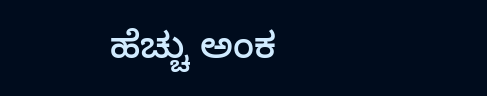ಹೆಚ್ಚು ಅಂಕ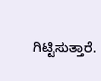ಗಿಟ್ಟಿಸುತ್ತಾರೆ.